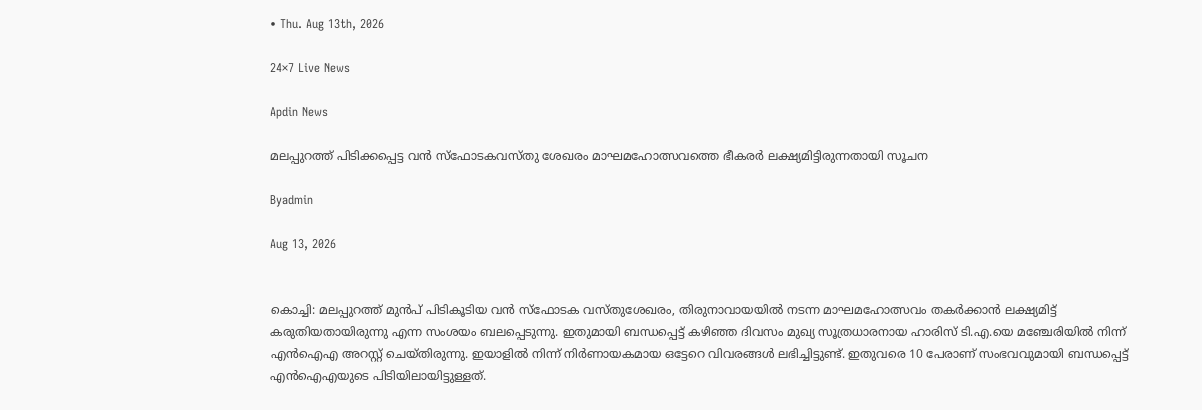• Thu. Aug 13th, 2026

24×7 Live News

Apdin News

മലപ്പുറത്ത് പിടിക്കപ്പെട്ട വന്‍ സ്‌ഫോടകവസ്തു ശേഖരം മാഘമഹോത്സവത്തെ ഭീകരര്‍ ലക്ഷ്യമിട്ടിരുന്നതായി സൂചന

Byadmin

Aug 13, 2026


കൊച്ചി: മലപ്പുറത്ത് മുന്‍പ് പിടികൂടിയ വന്‍ സ്‌ഫോടക വസ്തുശേഖരം, തിരുനാവായയില്‍ നടന്ന മാഘമഹോത്സവം തകര്‍ക്കാന്‍ ലക്ഷ്യമിട്ട് കരുതിയതായിരുന്നു എന്ന സംശയം ബലപ്പെടുന്നു. ഇതുമായി ബന്ധപ്പെട്ട് കഴിഞ്ഞ ദിവസം മുഖ്യ സൂത്രധാരനായ ഹാരിസ് ടി.എ.യെ മഞ്ചേരിയില്‍ നിന്ന് എന്‍ഐഎ അറസ്റ്റ് ചെയ്തിരുന്നു. ഇയാളില്‍ നിന്ന് നിര്‍ണായകമായ ഒട്ടേറെ വിവരങ്ങള്‍ ലഭിച്ചിട്ടുണ്ട്. ഇതുവരെ 10 പേരാണ് സംഭവവുമായി ബന്ധപ്പെട്ട് എന്‍ഐഎയുടെ പിടിയിലായിട്ടുള്ളത്.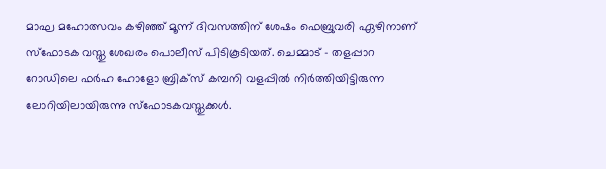മാഘ മഹോത്സവം കഴിഞ്ഞ് മൂന്ന് ദിവസത്തിന് ശേഷം ഫെബ്രുവരി ഏഴിനാണ് സ്ഫോടക വസ്തു ശേഖരം പൊലീസ് പിടികൂടിയത്. ചെമ്മാട് – തളപ്പാറ റോഡിലെ ഫര്‍ഹ ഹോളോ ബ്രിക്‌സ് കമ്പനി വളപ്പില്‍ നിര്‍ത്തിയിട്ടിരുന്ന ലോറിയിലായിരുന്നു സ്‌ഫോടകവസ്തുക്കള്‍.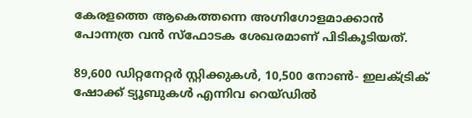കേരളത്തെ ആകെത്തന്നെ അഗ്നിഗോളമാക്കാന്‍ പോന്നത്ര വന്‍ സ്‌ഫോടക ശേഖരമാണ് പിടികൂടിയത്.

89,600 ഡിറ്റനേറ്റര്‍ സ്റ്റിക്കുകള്‍, 10,500 നോണ്‍- ഇലക്ട്രിക് ഷോക്ക് ട്യൂബുകള്‍ എന്നിവ റെയ്ഡില്‍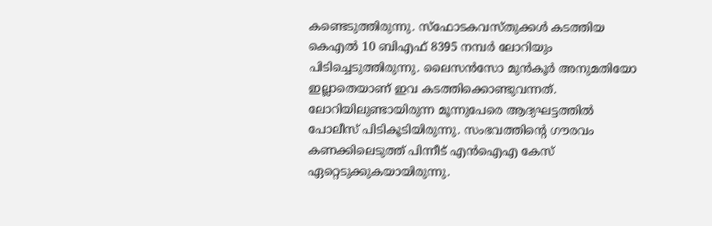കണ്ടെടുത്തിരുന്നു. സ്‌ഫോടകവസ്തുക്കള്‍ കടത്തിയ കെഎല്‍ 10 ബിഎഫ് 8395 നമ്പര്‍ ലോറിയും പിടിച്ചെടുത്തിരുന്നു. ലൈസന്‍സോ മുന്‍കൂര്‍ അനുമതിയോ ഇല്ലാതെയാണ് ഇവ കടത്തിക്കൊണ്ടുവന്നത്. ലോറിയിലുണ്ടായിരുന്ന മൂന്നുപേരെ ആദ്യഘട്ടത്തില്‍ പോലീസ് പിടികൂടിയിരുന്നു. സംഭവത്തിന്റെ ഗൗരവം കണക്കിലെടുത്ത് പിന്നീട് എന്‍ഐഎ കേസ് ഏറ്റെടുക്കുകയായിരുന്നു.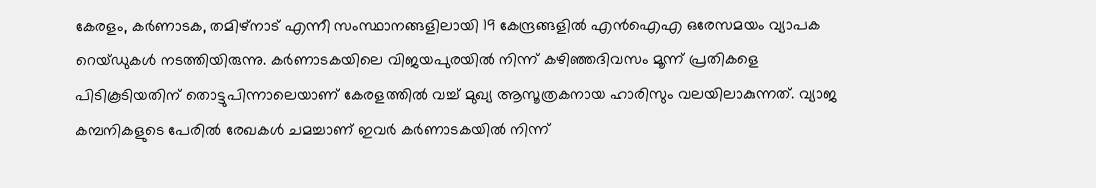കേരളം, കര്‍ണാടക, തമിഴ്നാട് എന്നീ സംസ്ഥാനങ്ങളിലായി 19 കേന്ദ്രങ്ങളില്‍ എന്‍ഐഎ ഒരേസമയം വ്യാപക റെയ്ഡുകള്‍ നടത്തിയിരുന്നു. കര്‍ണാടകയിലെ വിജയപുരയില്‍ നിന്ന് കഴിഞ്ഞദിവസം മൂന്ന് പ്രതികളെ പിടികൂടിയതിന് തൊട്ടുപിന്നാലെയാണ് കേരളത്തില്‍ വച്ച് മുഖ്യ ആസൂത്രകനായ ഹാരിസും വലയിലാകുന്നത്. വ്യാജ കമ്പനികളുടെ പേരില്‍ രേഖകള്‍ ചമച്ചാണ് ഇവര്‍ കര്‍ണാടകയില്‍ നിന്ന്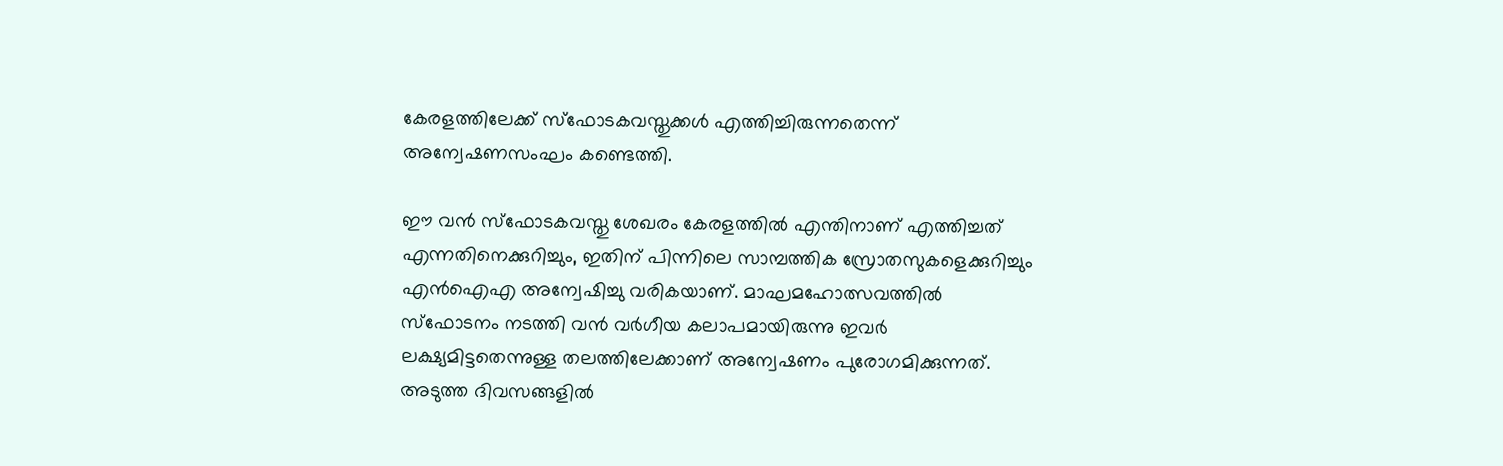കേരളത്തിലേക്ക് സ്‌ഫോടകവസ്തുക്കള്‍ എത്തിച്ചിരുന്നതെന്ന് അന്വേഷണസംഘം കണ്ടെത്തി.

ഈ വന്‍ സ്‌ഫോടകവസ്തു ശേഖരം കേരളത്തില്‍ എന്തിനാണ് എത്തിച്ചത് എന്നതിനെക്കുറിച്ചും, ഇതിന് പിന്നിലെ സാമ്പത്തിക സ്രോതസുകളെക്കുറിച്ചും എന്‍ഐഎ അന്വേഷിച്ചു വരികയാണ്. മാഘമഹോത്സവത്തില്‍ സ്‌ഫോടനം നടത്തി വന്‍ വര്‍ഗീയ കലാപമായിരുന്നു ഇവര്‍ ലക്ഷ്യമിട്ടതെന്നുള്ള തലത്തിലേക്കാണ് അന്വേഷണം പുരോഗമിക്കുന്നത്. അടുത്ത ദിവസങ്ങളില്‍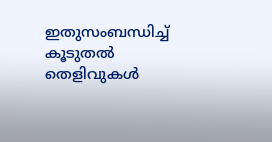ഇതുസംബന്ധിച്ച് കൂടുതല്‍ തെളിവുകള്‍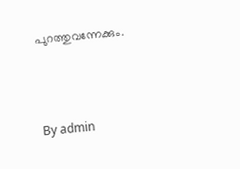പുറത്തുവന്നേക്കും.



By admin